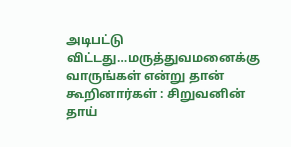அடிபட்டு விட்டது…மருத்துவமனைக்கு வாருங்கள் என்று தான் கூறினார்கள் : சிறுவனின் தாய்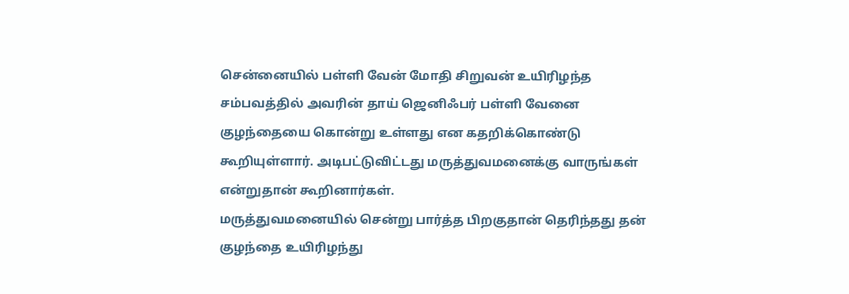சென்னையில் பள்ளி வேன் மோதி சிறுவன் உயிரிழந்த சம்பவத்தில் அவரின் தாய் ஜெனிஃபர் பள்ளி வேனை குழந்தையை கொன்று உள்ளது என கதறிக்கொண்டு கூறியுள்ளார். அடிபட்டுவிட்டது மருத்துவமனைக்கு வாருங்கள் என்றுதான் கூறினார்கள்.
மருத்துவமனையில் சென்று பார்த்த பிறகுதான் தெரிந்தது தன் குழந்தை உயிரிழந்து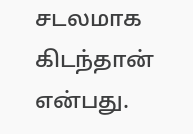சடலமாக கிடந்தான் என்பது.